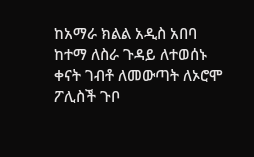ከአማራ ክልል አዲስ አበባ ከተማ ለስራ ጉዳይ ለተወሰኑ ቀናት ገብቶ ለመውጣት ለኦሮሞ ፖሊስች ጉቦ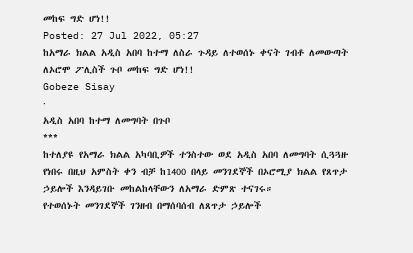መከፍ ግድ ሆነ!!
Posted: 27 Jul 2022, 05:27
ከአማራ ክልል አዲስ አበባ ከተማ ለስራ ጉዳይ ለተወሰኑ ቀናት ገብቶ ለመውጣት ለኦሮሞ ፖሊስች ጉቦ መከፍ ግድ ሆነ!!
Gobeze Sisay
·
አዲስ አበባ ከተማ ለመግባት በጉቦ
***
ከተለያዩ የአማራ ክልል አካባቢዎች ተንስተው ወደ አዲስ አበባ ለመግባት ሲጓጓዙ የነበሩ በዚህ አምስት ቀን ብቻ ከ1400 በላይ መንገደኞች በኦሮሚያ ክልል የጸጥታ ኃይሎች እንዳይገቡ መከልከላቸውን ለአማራ ድምጽ ተናገሩ።
የተወሰኑት መንገደኞች ገንዘብ በማሰባሰብ ለጸጥታ ኃይሎች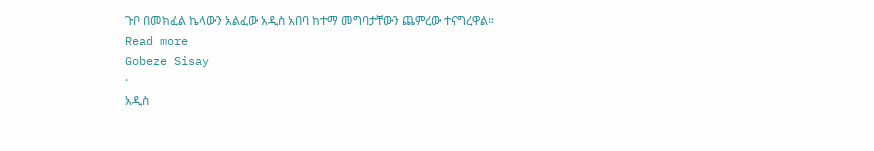ጉቦ በመክፈል ኬላውን አልፈው አዲስ አበባ ከተማ መግባታቸውን ጨምረው ተናግረዋል።
Read more
Gobeze Sisay
·
አዲስ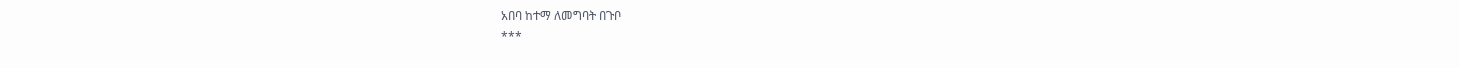አበባ ከተማ ለመግባት በጉቦ
***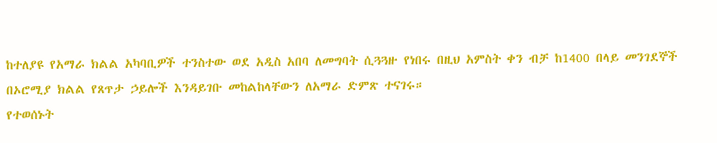ከተለያዩ የአማራ ክልል አካባቢዎች ተንስተው ወደ አዲስ አበባ ለመግባት ሲጓጓዙ የነበሩ በዚህ አምስት ቀን ብቻ ከ1400 በላይ መንገደኞች በኦሮሚያ ክልል የጸጥታ ኃይሎች እንዳይገቡ መከልከላቸውን ለአማራ ድምጽ ተናገሩ።
የተወሰኑት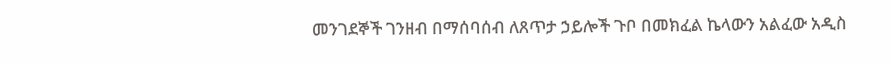መንገደኞች ገንዘብ በማሰባሰብ ለጸጥታ ኃይሎች ጉቦ በመክፈል ኬላውን አልፈው አዲስ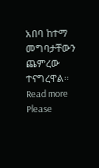አበባ ከተማ መግባታቸውን ጨምረው ተናግረዋል።
Read more
Please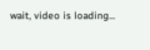wait, video is loading...